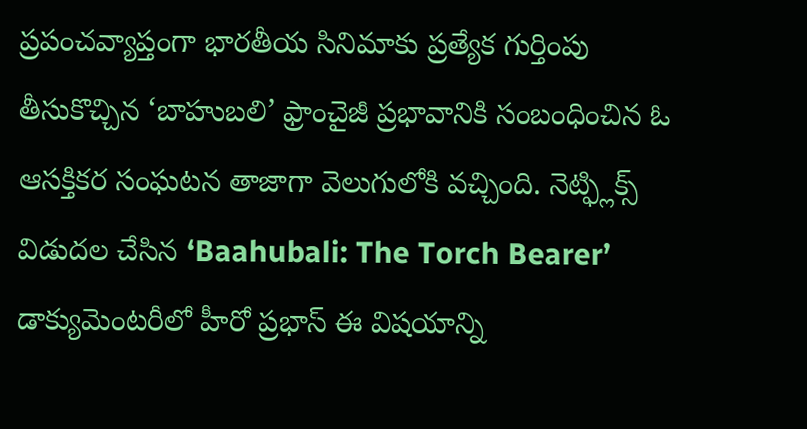ప్రపంచవ్యాప్తంగా భారతీయ సినిమాకు ప్రత్యేక గుర్తింపు తీసుకొచ్చిన ‘బాహుబలి’ ఫ్రాంచైజీ ప్రభావానికి సంబంధించిన ఓ ఆసక్తికర సంఘటన తాజాగా వెలుగులోకి వచ్చింది. నెట్ఫ్లిక్స్ విడుదల చేసిన ‘Baahubali: The Torch Bearer’ డాక్యుమెంటరీలో హీరో ప్రభాస్ ఈ విషయాన్ని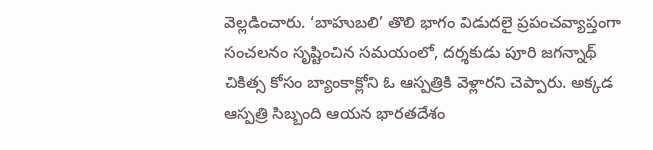వెల్లడించారు. ‘బాహుబలి’ తొలి భాగం విడుదలై ప్రపంచవ్యాప్తంగా సంచలనం సృష్టించిన సమయంలో, దర్శకుడు పూరి జగన్నాథ్ చికిత్స కోసం బ్యాంకాక్లోని ఓ ఆస్పత్రికి వెళ్లారని చెప్పారు. అక్కడ ఆస్పత్రి సిబ్బంది ఆయన భారతదేశం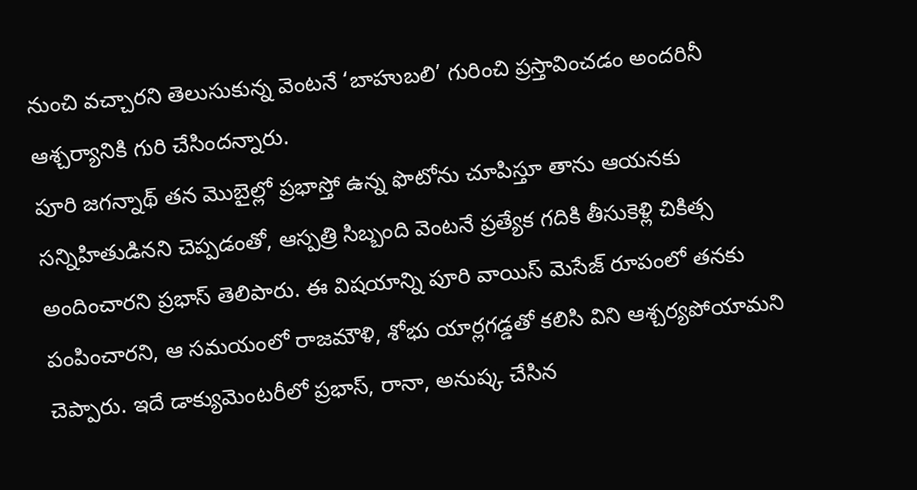నుంచి వచ్చారని తెలుసుకున్న వెంటనే ‘బాహుబలి’ గురించి ప్రస్తావించడం అందరినీ ఆశ్చర్యానికి గురి చేసిందన్నారు.
పూరి జగన్నాథ్ తన మొబైల్లో ప్రభాస్తో ఉన్న ఫొటోను చూపిస్తూ తాను ఆయనకు సన్నిహితుడినని చెప్పడంతో, ఆస్పత్రి సిబ్బంది వెంటనే ప్రత్యేక గదికి తీసుకెళ్లి చికిత్స అందించారని ప్రభాస్ తెలిపారు. ఈ విషయాన్ని పూరి వాయిస్ మెసేజ్ రూపంలో తనకు పంపించారని, ఆ సమయంలో రాజమౌళి, శోభు యార్లగడ్డతో కలిసి విని ఆశ్చర్యపోయామని చెప్పారు. ఇదే డాక్యుమెంటరీలో ప్రభాస్, రానా, అనుష్క చేసిన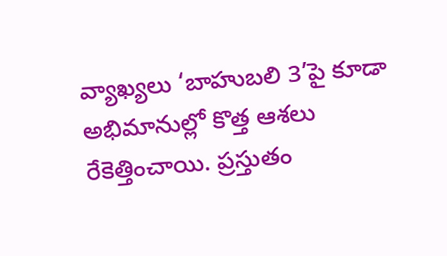వ్యాఖ్యలు ‘బాహుబలి 3’పై కూడా అభిమానుల్లో కొత్త ఆశలు రేకెత్తించాయి. ప్రస్తుతం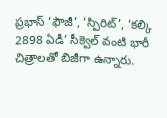ప్రభాస్ ‘ఫౌజీ’, ‘స్పిరిట్’, ‘కల్కి 2898 ఏడీ’ సీక్వెల్ వంటి భారీ చిత్రాలతో బిజీగా ఉన్నారు.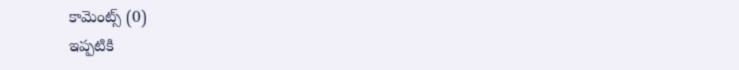కామెంట్స్ (0)
ఇప్పటికి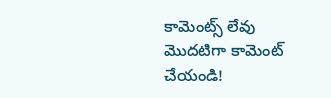కామెంట్స్ లేవు
మొదటిగా కామెంట్ చేయండి!